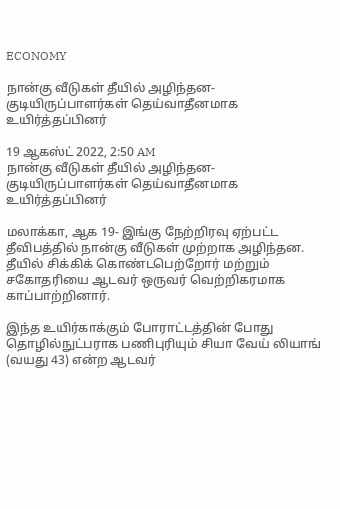ECONOMY

நான்கு வீடுகள் தீயில் அழிந்தன- குடியிருப்பாளர்கள் தெய்வாதீனமாக உயிர்த்தப்பினர்

19 ஆகஸ்ட் 2022, 2:50 AM
நான்கு வீடுகள் தீயில் அழிந்தன- குடியிருப்பாளர்கள் தெய்வாதீனமாக உயிர்த்தப்பினர்

மலாக்கா, ஆக 19- இங்கு நேற்றிரவு ஏற்பட்ட தீவிபத்தில் நான்கு வீடுகள் முற்றாக அழிந்தன. தீயில் சிக்கிக் கொண்டபெற்றோர் மற்றும் சகோதரியை ஆடவர் ஒருவர் வெற்றிகரமாக காப்பாற்றினார்.

இந்த உயிர்காக்கும் போராட்டத்தின் போது தொழில்நுட்பராக பணிபுரியும் சியா வேய் லியாங் (வயது 43) என்ற ஆடவர்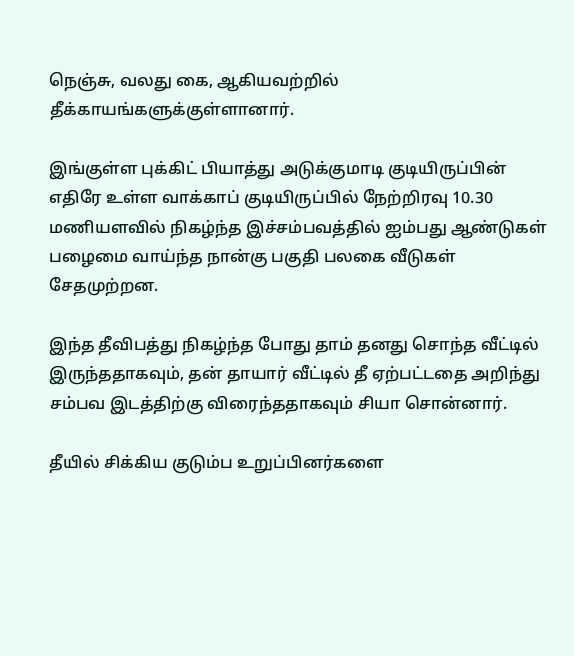நெஞ்சு, வலது கை, ஆகியவற்றில் தீக்காயங்களுக்குள்ளானார்.

இங்குள்ள புக்கிட் பியாத்து அடுக்குமாடி குடியிருப்பின் எதிரே உள்ள வாக்காப் குடியிருப்பில் நேற்றிரவு 10.30 மணியளவில் நிகழ்ந்த இச்சம்பவத்தில் ஐம்பது ஆண்டுகள் பழைமை வாய்ந்த நான்கு பகுதி பலகை வீடுகள் சேதமுற்றன.

இந்த தீவிபத்து நிகழ்ந்த போது தாம் தனது சொந்த வீட்டில் இருந்ததாகவும், தன் தாயார் வீட்டில் தீ ஏற்பட்டதை அறிந்து சம்பவ இடத்திற்கு விரைந்ததாகவும் சியா சொன்னார்.

தீயில் சிக்கிய குடும்ப உறுப்பினர்களை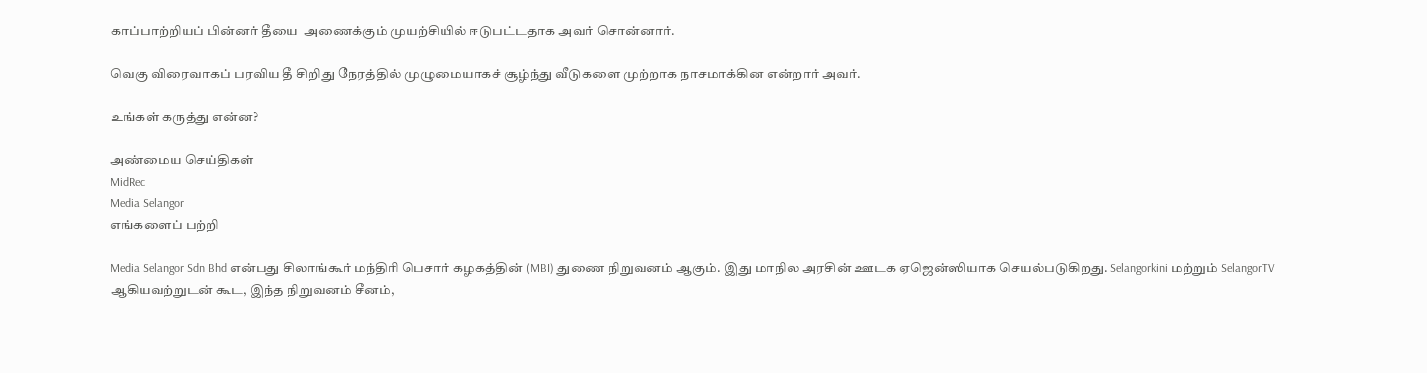காப்பாற்றியப் பின்னர் தீயை  அணைக்கும் முயற்சியில் ஈடுபட்டதாக அவர் சொன்னார்.

வெகு விரைவாகப் பரவிய தீ சிறிது நேரத்தில் முழுமையாகச் சூழ்ந்து வீடுகளை முற்றாக நாசமாக்கின என்றார் அவர்.

உங்கள் கருத்து என்ன?

அண்மைய செய்திகள்
MidRec
Media Selangor
எங்களைப் பற்றி

Media Selangor Sdn Bhd என்பது சிலாங்கூர் மந்திரி பெசார் கழகத்தின் (MBI) துணை நிறுவனம் ஆகும். இது மாநில அரசின் ஊடக ஏஜென்ஸியாக செயல்படுகிறது. Selangorkini மற்றும் SelangorTV ஆகியவற்றுடன் கூட, இந்த நிறுவனம் சீனம்,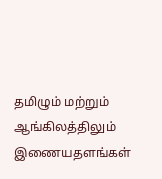தமிழும் மற்றும் ஆங்கிலத்திலும் இணையதளங்கள்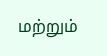மற்றும்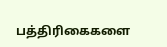பத்திரிகைகளை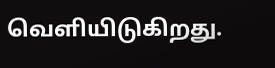வெளியிடுகிறது.